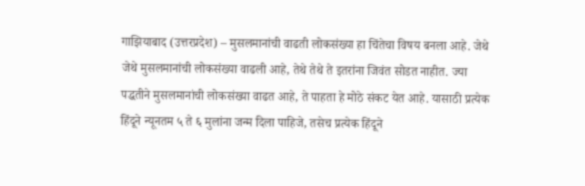गाझियाबाद (उत्तरप्रदेश) – मुसलमानांची वाढती लोकसंख्या हा चिंतेचा विषय बनला आहे. जेथे जेथे मुसलमानांची लोकसंख्या वाढली आहे, तेथे तेथे ते इतरांना जिवंत सोडत नाहीत. ज्या पद्धतीने मुसलमानांची लोकसंख्या वाढत आहे, ते पाहता हे मोठे संकट येत आहे. यासाठी प्रत्येक हिंदूने न्यूनतम ५ ते ६ मुलांना जन्म दिला पाहिजे, तसेच प्रत्येक हिंदूने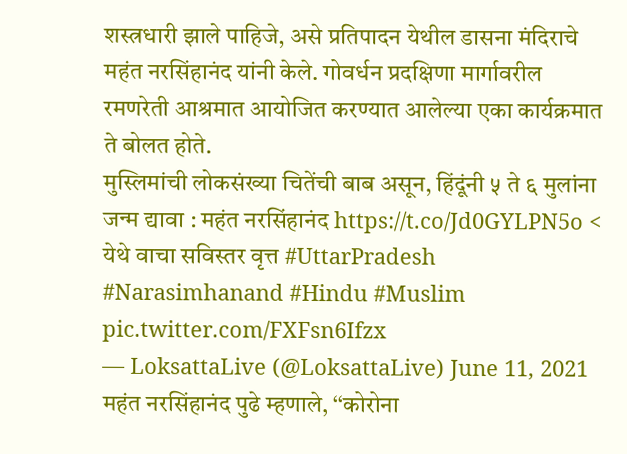शस्त्रधारी झाले पाहिजे, असे प्रतिपादन येथील डासना मंदिराचे महंत नरसिंहानंद यांनी केले. गोवर्धन प्रदक्षिणा मार्गावरील रमणरेती आश्रमात आयोजित करण्यात आलेल्या एका कार्यक्रमात ते बोलत होते.
मुस्लिमांची लोकसंख्या चितेंची बाब असून, हिंदूंनी ५ ते ६ मुलांना जन्म द्यावा : महंत नरसिंहानंद https://t.co/Jd0GYLPN5o < येथे वाचा सविस्तर वृत्त #UttarPradesh #Narasimhanand #Hindu #Muslim pic.twitter.com/FXFsn6Ifzx
— LoksattaLive (@LoksattaLive) June 11, 2021
महंत नरसिंहानंद पुढे म्हणाले, ‘‘कोरोना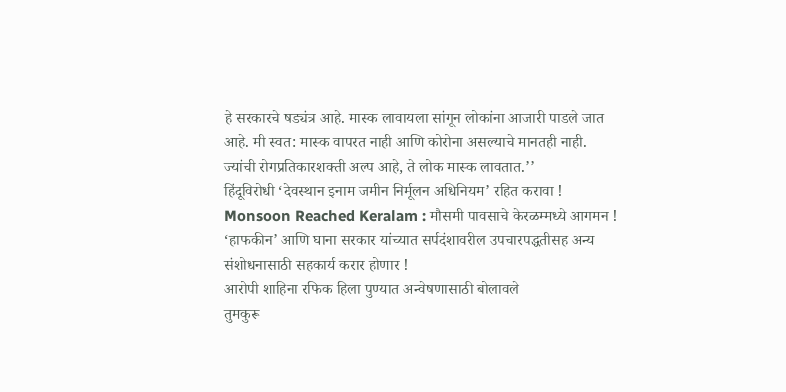हे सरकारचे षड्यंत्र आहे. मास्क लावायला सांगून लोकांना आजारी पाडले जात आहे. मी स्वत: मास्क वापरत नाही आणि कोरोना असल्याचे मानतही नाही. ज्यांची रोगप्रतिकारशक्ती अल्प आहे, ते लोक मास्क लावतात.’’
हिंदूविरोधी ‘देवस्थान इनाम जमीन निर्मूलन अधिनियम’ रहित करावा !
Monsoon Reached Keralam : मौसमी पावसाचे केरळम्मध्ये आगमन !
‘हाफकीन’ आणि घाना सरकार यांच्यात सर्पदंशावरील उपचारपद्धतीसह अन्य संशोधनासाठी सहकार्य करार होणार !
आरोपी शाहिना रफिक हिला पुण्यात अन्वेषणासाठी बोलावले
तुमकुरू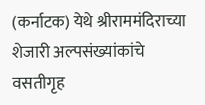(कर्नाटक) येथे श्रीराममंदिराच्या शेजारी अल्पसंख्यांकांचे वसतीगृह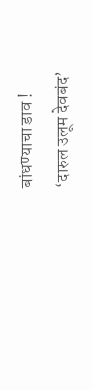बांधण्याचा डाव !
‘दारुल उलूम देवबंद’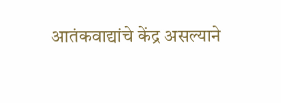आतंकवाद्यांचे केंद्र असल्याने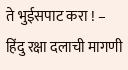ते भुईसपाट करा ! – हिंदु रक्षा दलाची मागणी